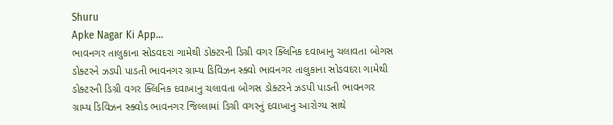Shuru
Apke Nagar Ki App…
ભાવનગર તાલુકાના સોડવદરા ગામેથી ડોક્ટરની ડિગ્રી વગર ક્લિનિક દવાખાનુ ચલાવતા બોગસ ડોક્ટરને ઝડપી પાડતી ભાવનગર ગ્રામ્ય ડિવિઝન સ્ક્વો ભાવનગર તાલુકાના સોડવદરા ગામેથી ડોક્ટરની ડિગ્રી વગર ક્લિનિક દવાખાનુ ચલાવતા બોગસ ડોક્ટરને ઝડપી પાડતી ભાવનગર ગ્રામ્ય ડિવિઝન સ્ક્વોડ ભાવનગર જિલ્લામાં ડિગ્રી વગરનું દવાખાનુ આરોગ્ય સાથે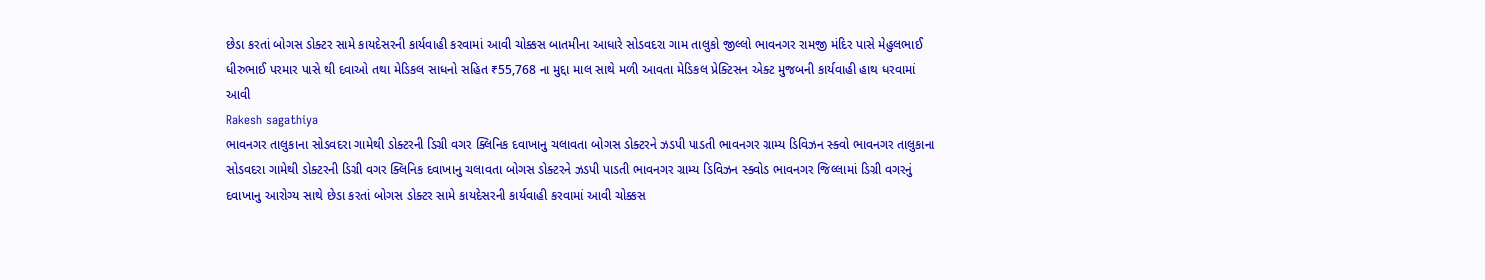છેડા કરતાં બોગસ ડોક્ટર સામે કાયદેસરની કાર્યવાહી કરવામાં આવી ચોક્કસ બાતમીના આધારે સોડવદરા ગામ તાલુકો જીલ્લો ભાવનગર રામજી મંદિર પાસે મેહુલભાઈ ધીરુભાઈ પરમાર પાસે થી દવાઓ તથા મેડિકલ સાધનો સહિત ₹55,768 ના મુદ્દા માલ સાથે મળી આવતા મેડિકલ પ્રેક્ટિસન એક્ટ મુજબની કાર્યવાહી હાથ ધરવામાં આવી
Rakesh sagathiya
ભાવનગર તાલુકાના સોડવદરા ગામેથી ડોક્ટરની ડિગ્રી વગર ક્લિનિક દવાખાનુ ચલાવતા બોગસ ડોક્ટરને ઝડપી પાડતી ભાવનગર ગ્રામ્ય ડિવિઝન સ્ક્વો ભાવનગર તાલુકાના સોડવદરા ગામેથી ડોક્ટરની ડિગ્રી વગર ક્લિનિક દવાખાનુ ચલાવતા બોગસ ડોક્ટરને ઝડપી પાડતી ભાવનગર ગ્રામ્ય ડિવિઝન સ્ક્વોડ ભાવનગર જિલ્લામાં ડિગ્રી વગરનું દવાખાનુ આરોગ્ય સાથે છેડા કરતાં બોગસ ડોક્ટર સામે કાયદેસરની કાર્યવાહી કરવામાં આવી ચોક્કસ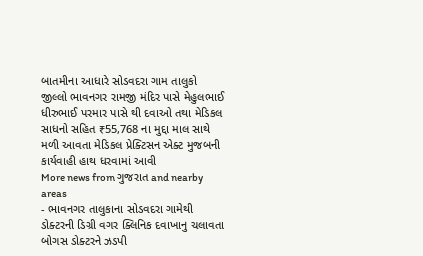બાતમીના આધારે સોડવદરા ગામ તાલુકો જીલ્લો ભાવનગર રામજી મંદિર પાસે મેહુલભાઈ ધીરુભાઈ પરમાર પાસે થી દવાઓ તથા મેડિકલ સાધનો સહિત ₹55,768 ના મુદ્દા માલ સાથે મળી આવતા મેડિકલ પ્રેક્ટિસન એક્ટ મુજબની કાર્યવાહી હાથ ધરવામાં આવી
More news from ગુજરાત and nearby areas
- ભાવનગર તાલુકાના સોડવદરા ગામેથી ડોક્ટરની ડિગ્રી વગર ક્લિનિક દવાખાનુ ચલાવતા બોગસ ડોક્ટરને ઝડપી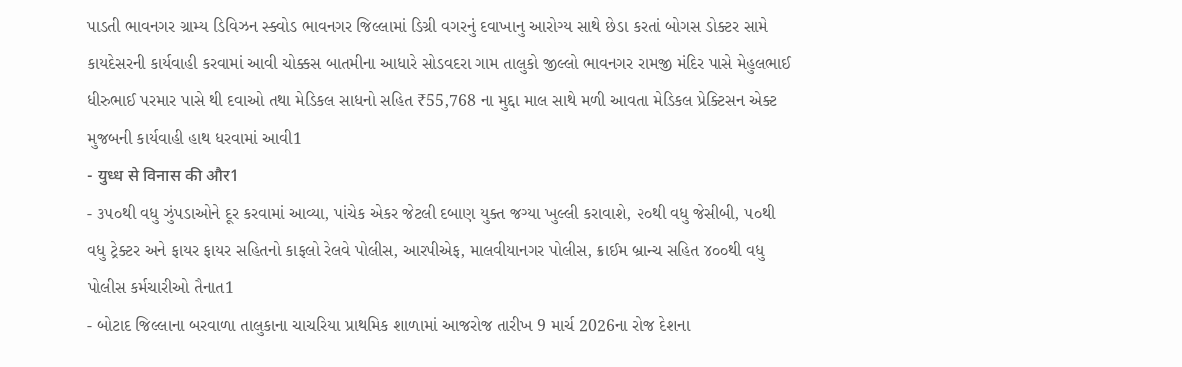પાડતી ભાવનગર ગ્રામ્ય ડિવિઝન સ્ક્વોડ ભાવનગર જિલ્લામાં ડિગ્રી વગરનું દવાખાનુ આરોગ્ય સાથે છેડા કરતાં બોગસ ડોક્ટર સામે કાયદેસરની કાર્યવાહી કરવામાં આવી ચોક્કસ બાતમીના આધારે સોડવદરા ગામ તાલુકો જીલ્લો ભાવનગર રામજી મંદિર પાસે મેહુલભાઈ ધીરુભાઈ પરમાર પાસે થી દવાઓ તથા મેડિકલ સાધનો સહિત ₹55,768 ના મુદ્દા માલ સાથે મળી આવતા મેડિકલ પ્રેક્ટિસન એક્ટ મુજબની કાર્યવાહી હાથ ધરવામાં આવી1
- युध्ध से विनास की और1
- ૩૫૦થી વધુ ઝુંપડાઓને દૂર કરવામાં આવ્યા, પાંચેક એકર જેટલી દબાણ યુક્ત જગ્યા ખુલ્લી કરાવાશે, ૨૦થી વધુ જેસીબી, ૫૦થી વધુ ટ્રેક્ટર અને ફાયર ફાયર સહિતનો કાફલો રેલવે પોલીસ, આરપીએફ, માલવીયાનગર પોલીસ, ક્રાઈમ બ્રાન્ચ સહિત ૪૦૦થી વધુ પોલીસ કર્મચારીઓ તૈનાત1
- બોટાદ જિલ્લાના બરવાળા તાલુકાના ચાચરિયા પ્રાથમિક શાળામાં આજરોજ તારીખ 9 માર્ચ 2026ના રોજ દેશના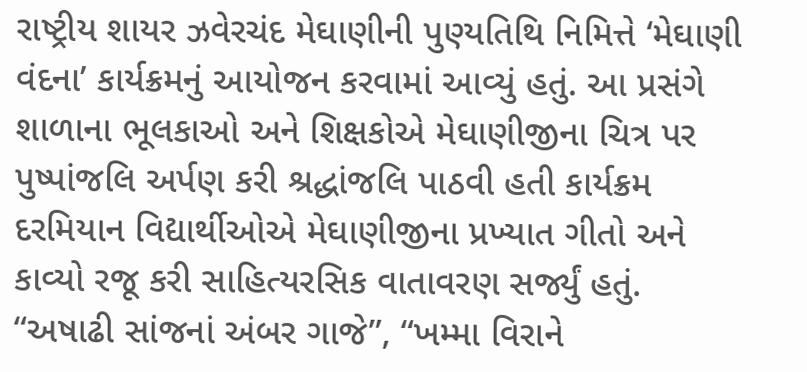રાષ્ટ્રીય શાયર ઝવેરચંદ મેઘાણીની પુણ્યતિથિ નિમિત્તે ‘મેઘાણી વંદના’ કાર્યક્રમનું આયોજન કરવામાં આવ્યું હતું. આ પ્રસંગે શાળાના ભૂલકાઓ અને શિક્ષકોએ મેઘાણીજીના ચિત્ર પર પુષ્પાંજલિ અર્પણ કરી શ્રદ્ધાંજલિ પાઠવી હતી કાર્યક્રમ દરમિયાન વિદ્યાર્થીઓએ મેઘાણીજીના પ્રખ્યાત ગીતો અને કાવ્યો રજૂ કરી સાહિત્યરસિક વાતાવરણ સર્જ્યું હતું. “અષાઢી સાંજનાં અંબર ગાજે”, “ખમ્મા વિરાને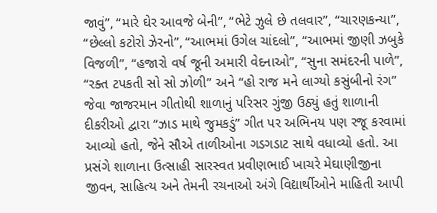જાવું”, “મારે ઘેર આવજે બેની”, “ભેટે ઝુલે છે તલવાર”, “ચારણકન્યા”, “છેલ્લો કટોરો ઝેરનો”, “આભમાં ઉગેલ ચાંદલો”, “આભમાં જીણી ઝબુકે વિજળી”, “હજારો વર્ષ જૂની અમારી વેદનાઓ”, “સુના સમંદરની પાળે”, “રક્ત ટપકતી સો સો ઝોળી” અને “હો રાજ મને લાગ્યો કસુંબીનો રંગ” જેવા જાજરમાન ગીતોથી શાળાનું પરિસર ગુંજી ઉઠ્યું હતું શાળાની દીકરીઓ દ્વારા “ઝાડ માથે જુમકડું” ગીત પર અભિનય પણ રજૂ કરવામાં આવ્યો હતો, જેને સૌએ તાળીઓના ગડગડાટ સાથે વધાવ્યો હતો. આ પ્રસંગે શાળાના ઉત્સાહી સારસ્વત પ્રવીણભાઈ ખાચરે મેઘાણીજીના જીવન, સાહિત્ય અને તેમની રચનાઓ અંગે વિદ્યાર્થીઓને માહિતી આપી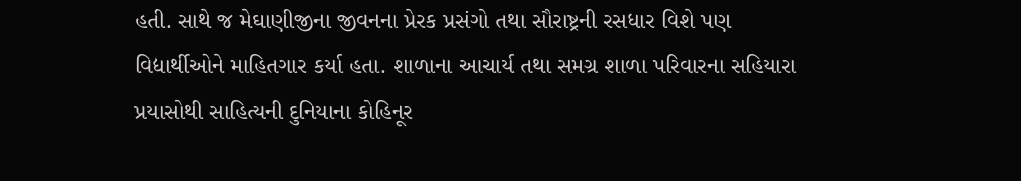હતી. સાથે જ મેઘાણીજીના જીવનના પ્રેરક પ્રસંગો તથા સૌરાષ્ટ્રની રસધાર વિશે પણ વિદ્યાર્થીઓને માહિતગાર કર્યા હતા. શાળાના આચાર્ય તથા સમગ્ર શાળા પરિવારના સહિયારા પ્રયાસોથી સાહિત્યની દુનિયાના કોહિનૂર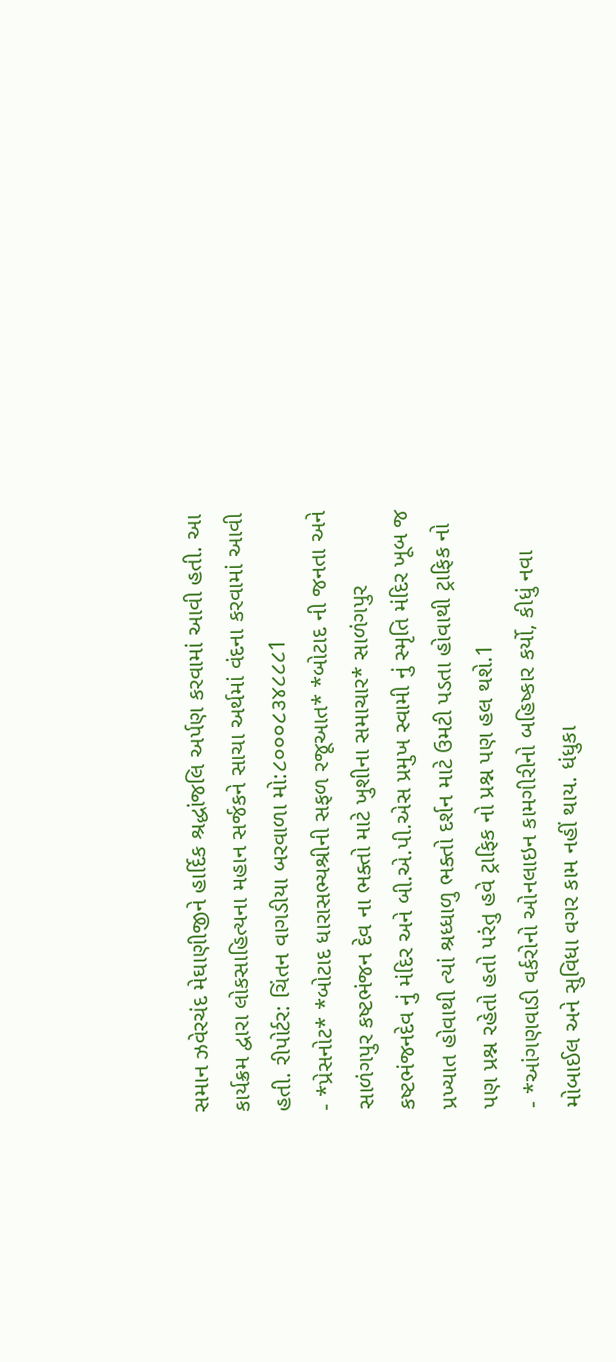સમાન ઝવેરચંદ મેઘાણીજીને હાર્દિક શ્રદ્ધાંજલિ અર્પણ કરવામાં આવી હતી. આ કાર્યક્રમ દ્વારા લોકસાહિત્યના મહાન સર્જકને સાચા અર્થમાં વંદના કરવામાં આવી હતી. રીપોર્ટર: ચિંતન વાગડીયા બરવાળા મો:૮૦૦૦૮૩૪૮૮૮1
- *પ્રેસનોટ* *બોટાદ ધારાસભ્યશ્રીની સફળ રજૂઆત* *બોટાદ ની જનતા અને સાળંગપુર કષ્ટભંજન દેવ ના ભક્તો માટે ખુશીના સમાચાર* સાળંગપુર કષ્ટભંજનદેવ નું મંદિર અને બી.એ.પી.એસ પ્રમુખ સ્વામી નું સ્મૃતિ મંદિર ખૂબ જ પ્રખ્યાત હોવાથી ત્યાં શ્રધ્ધાળુ ભક્તો દર્શન માટે ઉમટી પડતા હોવાથી ટ્રાફિક નો પણ પ્રશ્ન રહેતો હતો પરંતુ હવે ટ્રાફિક નો પ્રશ્ન પણ હલ થશે.1
- *આંગણવાડી વર્કરોનો ઓનલાઇન કામગીરીનો બહિષ્કાર કર્યો, કીધું નવા મોબાઈલ અને સુવિધા વગર કામ નહીં થાય. ધંધુકા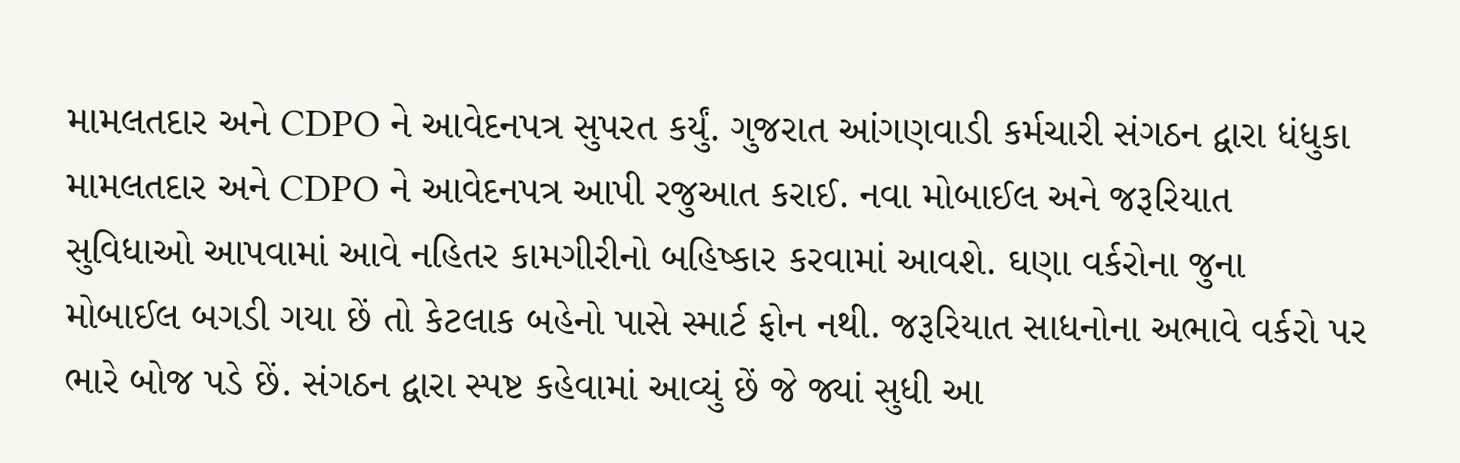મામલતદાર અને CDPO ને આવેદનપત્ર સુપરત કર્યું. ગુજરાત આંગણવાડી કર્મચારી સંગઠન દ્વારા ધંધુકા મામલતદાર અને CDPO ને આવેદનપત્ર આપી રજુઆત કરાઈ. નવા મોબાઈલ અને જરૂરિયાત સુવિધાઓ આપવામાં આવે નહિતર કામગીરીનો બહિષ્કાર કરવામાં આવશે. ઘણા વર્કરોના જુના મોબાઈલ બગડી ગયા છેં તો કેટલાક બહેનો પાસે સ્માર્ટ ફોન નથી. જરૂરિયાત સાધનોના અભાવે વર્કરો પર ભારે બોજ પડે છેં. સંગઠન દ્વારા સ્પષ્ટ કહેવામાં આવ્યું છેં જે જ્યાં સુધી આ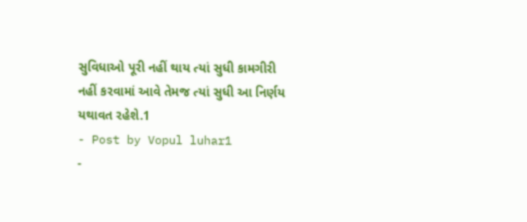સુવિધાઓ પૂરી નહીં થાય ત્યાં સુધી કામગીરી નહીં કરવામાં આવે તેમજ ત્યાં સુધી આ નિર્ણય યથાવત રહેશે.1
- Post by Vopul luhar1
-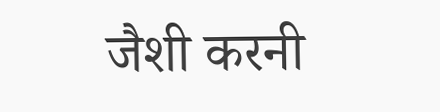जैशी करनी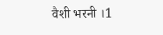वैशी भरनी ।1